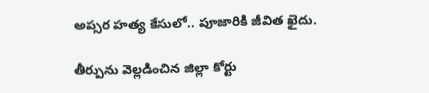అప్సర హత్య కేసులో.. పూజారికి జీవిత ఖైదు.

తీర్పును వెల్లడించిన జిల్లా కోర్టు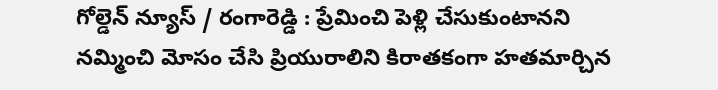గోల్డెన్ న్యూస్ / రంగారెడ్డి : ప్రేమించి పెళ్లి చేసుకుంటానని నమ్మించి మోసం చేసి ప్రియురాలిని కిరాతకంగా హతమార్చిన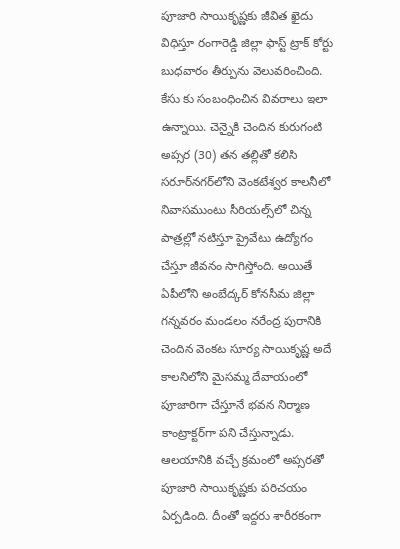పూజారి సాయికృష్ణకు జీవిత ఖైదు విధిస్తూ రంగారెడ్డి జిల్లా ఫాస్ట్‌ ట్రాక్‌ కోర్టు బుధవారం తీర్పును వెలువరించింది. కేసు కు సంబంధించిన వివరాలు ఇలా ఉన్నాయి. చెన్నైకి చెందిన కురుగంటి అప్సర (30) తన తల్లితో కలిసి సరూర్‌నగర్‌లోని వెంకటేశ్వర కాలనీలో నివాసముంటు సీరియల్స్‌లో చిన్న పాత్రల్లో నటిస్తూ ప్రైవేటు ఉద్యోగం చేస్తూ జీవనం సాగిస్తోంది. అయితే ఏపీలోని అంబేద్కర్‌ కోనసీమ జిల్లా గన్నవరం మండలం నరేంద్ర పురానికి చెందిన వెంకట సూర్య సాయికృష్ణ అదే కాలనిలోని మైసమ్మ దేవాయంలో పూజారిగా చేస్తూనే భవన నిర్మాణ కాంట్రాక్టర్‌గా పని చేస్తున్నాడు.  ఆలయానికి వచ్చే క్రమంలో అప్సరతో పూజారి సాయికృష్ణకు పరిచయం ఏర్పడింది. దీంతో ఇద్దరు శారీరకంగా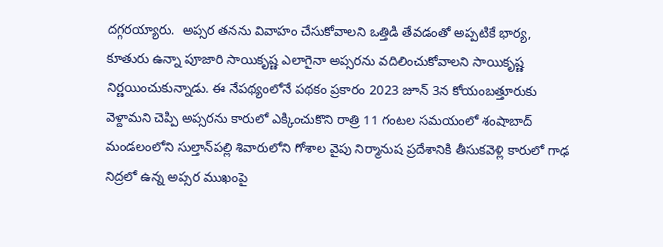దగ్గరయ్యారు.  అప్సర తనను వివాహం చేసుకోవాలని ఒత్తిడి తేవడంతో అప్పటికే భార్య, కూతురు ఉన్నా పూజారి సాయికృష్ణ ఎలాగైనా అప్సరను వదిలించుకోవాలని సాయికృష్ణ నిర్ణయించుకున్నాడు. ఈ నేపథ్యంలోనే పథకం ప్రకారం 2023 జూన్‌ 3న కోయంబత్తూరుకు వెళ్దామని చెప్పి అప్సరను కారులో ఎక్కించుకొని రాత్రి 11 గంటల సమయంలో శంషాబాద్‌ మండలంలోని సుల్తాన్‌పల్లి శివారులోని గోశాల వైపు నిర్మానుష ప్రదేశానికి తీసుకవెళ్లి కారులో గాఢ నిద్రలో ఉన్న అప్సర ముఖంపై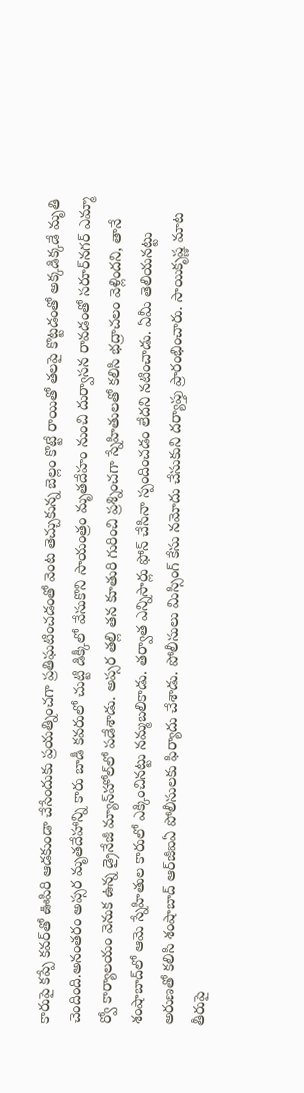కారుపై కప్పే కవర్‌తో ఊపిరి ఆడకుండా చేసేందుకు ప్రయత్నించగా ప్రతిఘటించడంతో వెంట తెచ్చుకున్న బెల్లం కొట్టే రాయితో తలపై కొట్టడంతో అక్కడిక్కడే మృతి చెందింది.అనంతరం అప్సర మృతదేహాన్ని కారు బాడీ కవరులో చుట్టి డిక్కీలో వేసుకొని సాయంత్రం మృతదేహం నుంచి దుర్వాసన రావడంతో సరూర్‌నగర్‌ ఎమ్మా ర్వో కార్యాలయం వెనుక ఉన్న డ్రైనేజీ మ్యాన్‌హోల్‌లో పడేశాడు. అప్సర తల్లి తన కూతురి గురించి ప్రశ్నించగా స్నేహితులతో కలిసి భద్రాచలం వెళ్లిందని, తానే శంషాబాద్‌లో ఆమె స్నేహితుల కారులో ఎక్కించినట్టు నమ్మబలికాడు. తర్వాత ఎన్నిసార్లు ఫోన్‌ చేసినా స్పందించడం లేదని నటించాడు. ఏమీ తెలియనట్టు అరుణతో కలిసి శంషాబాద్‌ ఆర్‌జీఐఏ పోలీసులకు ఫిర్యాదు చేశాడు. పోలీసులు మిస్సింగ్‌ కేసు నమోదు చేసుకుని దర్యాప్తు ప్రారంభించారు. సాయికృష్ణ మాట తీరుపై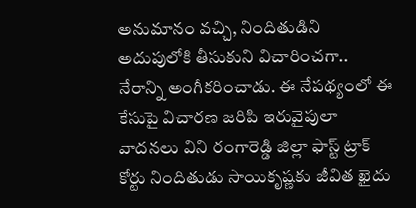అనుమానం వచ్చి, నిందితుడిని అదుపులోకి తీసుకుని విచారించగా.. నేరాన్ని అంగీకరించాడు. ఈ నేపథ్యంలో ఈ కేసుపై విచారణ జరిపి ఇరువైపులా వాదనలు విని రంగారెడ్డి జిల్లా ఫాస్ట్‌ ట్రాక్‌ కోర్టు నిందితుడు సాయికృష్ణకు జీవిత ఖైదు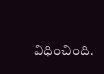విధించింది.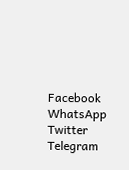Facebook
WhatsApp
Twitter
Telegram